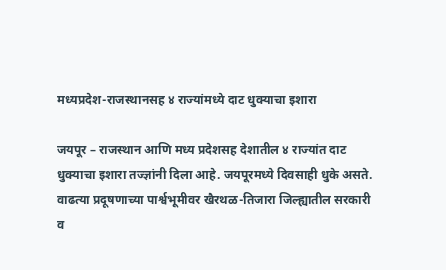मध्यप्रदेश-राजस्थानसह ४ राज्यांमध्ये दाट धुक्याचा इशारा

जयपूर – राजस्थान आणि मध्य प्रदेशसह देशातील ४ राज्यांत दाट धुक्याचा इशारा तज्ज्ञांनी दिला आहे. जयपूरमध्ये दिवसाही धुके असते. वाढत्या प्रदूषणाच्या पार्श्वभूमीवर खैरथळ-तिजारा जिल्ह्यातील सरकारी व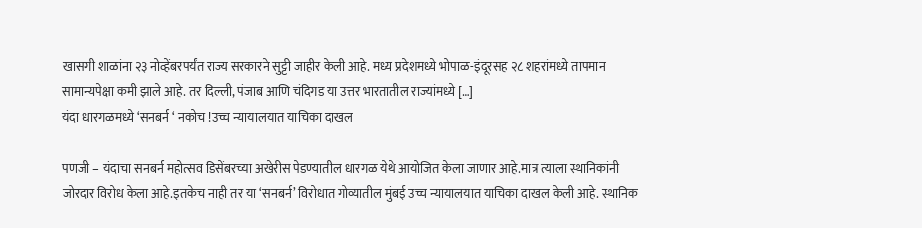खासगी शाळांना २३ नोव्हेंबरपर्यंत राज्य सरकारने सुट्टी जाहीर केली आहे. मध्य प्रदेशमध्ये भोपाळ-इंदूरसह २८ शहरांमध्ये तापमान सामान्यपेक्षा कमी झाले आहे. तर दिल्ली, पंजाब आणि चंदिगड या उत्तर भारतातील राज्यांमध्ये […]
यंदा धारगळमध्ये ‘सनबर्न ‘ नकोच !उच्च न्यायालयात याचिका दाखल

पणजी – यंदाचा सनबर्न महोत्सव डिसेंबरच्या अखेरीस पेडण्यातील धारगळ येथे आयोजित केला जाणार आहे.मात्र त्याला स्थानिकांनी जोरदार विरोध केला आहे.इतकेच नाही तर या ‘सनबर्न’ विरोधात गोव्यातील मुंबई उच्च न्यायालयात याचिका दाखल केली आहे. स्थानिक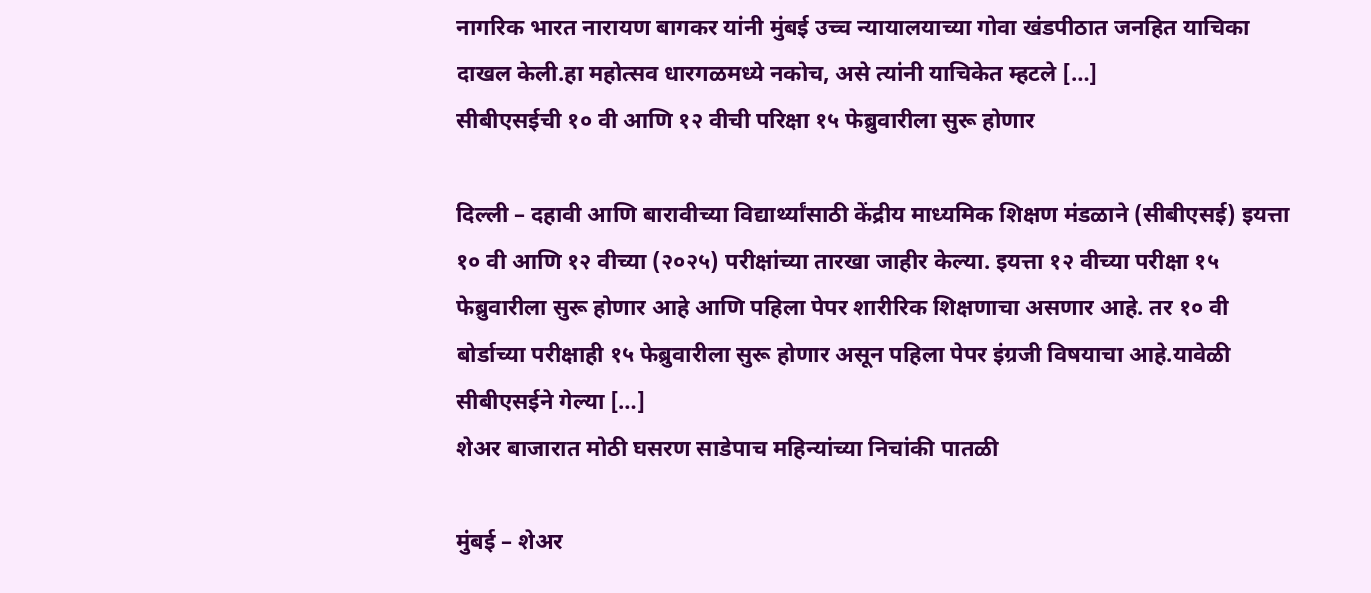नागरिक भारत नारायण बागकर यांनी मुंबई उच्च न्यायालयाच्या गोवा खंडपीठात जनहित याचिका दाखल केली.हा महोत्सव धारगळमध्ये नकोच, असे त्यांनी याचिकेत म्हटले […]
सीबीएसईची १० वी आणि १२ वीची परिक्षा १५ फेब्रुवारीला सुरू होणार

दिल्ली – दहावी आणि बारावीच्या विद्यार्थ्यांसाठी केंद्रीय माध्यमिक शिक्षण मंडळाने (सीबीएसई) इयत्ता १० वी आणि १२ वीच्या (२०२५) परीक्षांच्या तारखा जाहीर केल्या. इयत्ता १२ वीच्या परीक्षा १५ फेब्रुवारीला सुरू होणार आहे आणि पहिला पेपर शारीरिक शिक्षणाचा असणार आहे. तर १० वी बोर्डाच्या परीक्षाही १५ फेब्रुवारीला सुरू होणार असून पहिला पेपर इंग्रजी विषयाचा आहे.यावेळी सीबीएसईने गेल्या […]
शेअर बाजारात मोठी घसरण साडेपाच महिन्यांच्या निचांकी पातळी

मुंबई – शेअर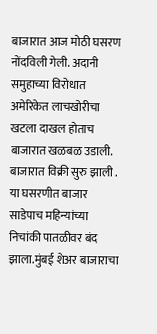बाजारात आज मोठी घसरण नोंदविली गेली. अदानी समुहाच्या विरोधात अमेरिकेत लाचखोरीचा खटला दाखल होताच बाजारात खळबळ उडाली. बाजारात विक्री सुरु झाली . या घसरणीत बाजार साडेपाच महिन्यांच्या निचांकी पातळीवर बंद झाला.मुंबई शेअर बाजाराचा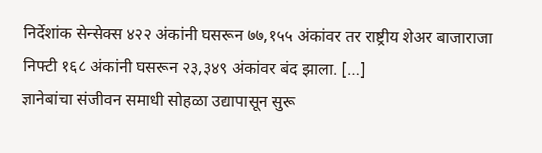निर्देशांक सेन्सेक्स ४२२ अंकांनी घसरून ७७,१५५ अंकांवर तर राष्ट्रीय शेअर बाजाराजा निफ्टी १६८ अंकांनी घसरून २३,३४९ अंकांवर बंद झाला. […]
ज्ञानेबांचा संजीवन समाधी सोहळा उद्यापासून सुरू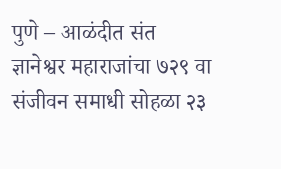पुणे – आळंदीत संत ज्ञानेश्वर महाराजांचा ७२९ वा संजीवन समाधी सोहळा २३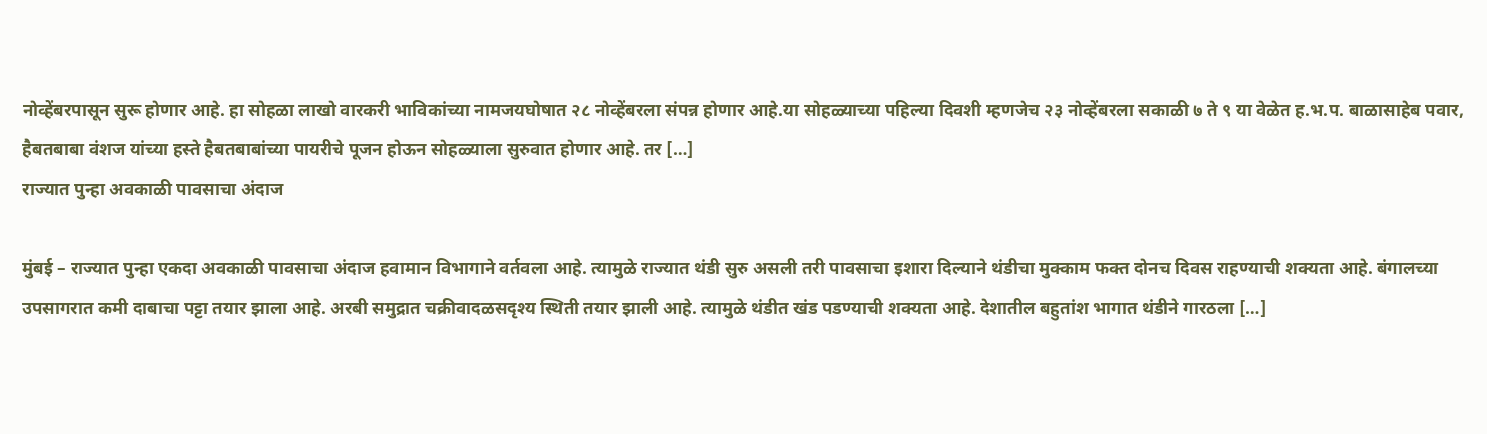नोव्हेंबरपासून सुरू होणार आहे. हा सोहळा लाखो वारकरी भाविकांच्या नामजयघोषात २८ नोव्हेंबरला संपन्न होणार आहे.या सोहळ्याच्या पहिल्या दिवशी म्हणजेच २३ नोव्हेंबरला सकाळी ७ ते ९ या वेळेत ह.भ.प. बाळासाहेब पवार, हैबतबाबा वंशज यांच्या हस्ते हैबतबाबांच्या पायरीचे पूजन होऊन सोहळ्याला सुरुवात होणार आहे. तर […]
राज्यात पुन्हा अवकाळी पावसाचा अंदाज

मुंबई – राज्यात पुन्हा एकदा अवकाळी पावसाचा अंदाज हवामान विभागाने वर्तवला आहे. त्यामुळे राज्यात थंडी सुरु असली तरी पावसाचा इशारा दिल्याने थंडीचा मुक्काम फक्त दोनच दिवस राहण्याची शक्यता आहे. बंगालच्या उपसागरात कमी दाबाचा पट्टा तयार झाला आहे. अरबी समुद्रात चक्रीवादळसदृश्य स्थिती तयार झाली आहे. त्यामुळे थंडीत खंड पडण्याची शक्यता आहे. देशातील बहुतांश भागात थंडीने गारठला […]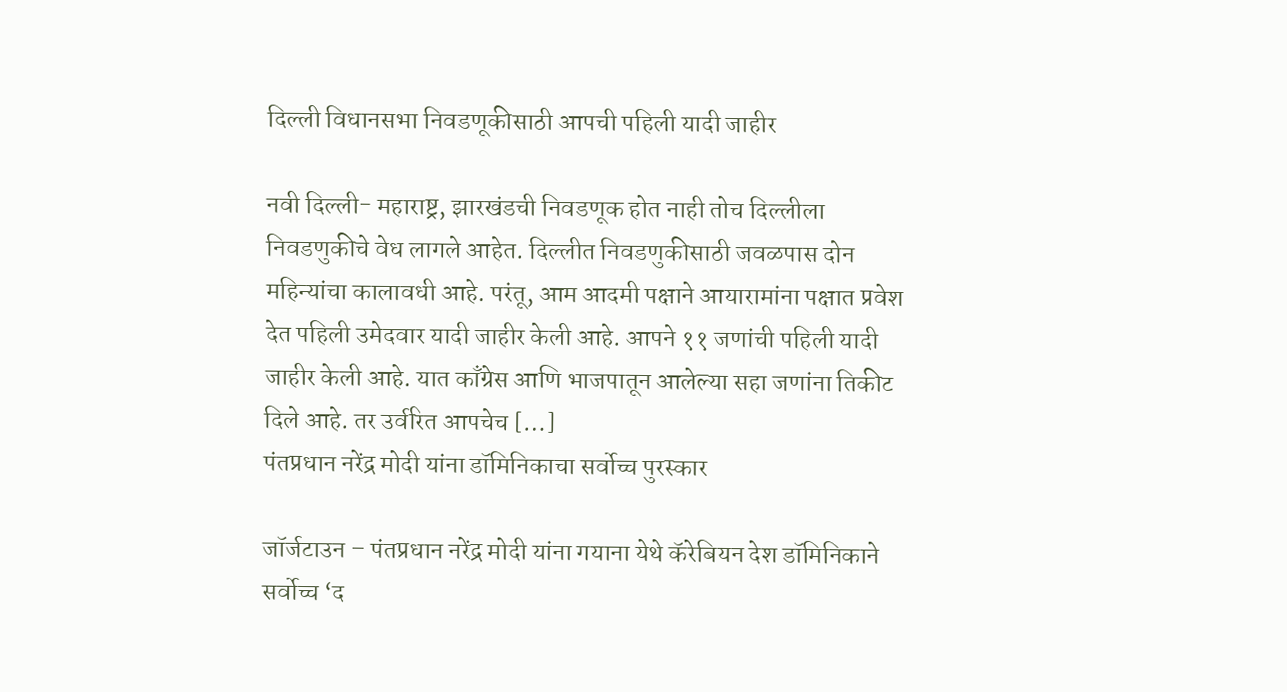दिल्ली विधानसभा निवडणूकीसाठी आपची पहिली यादी जाहीर

नवी दिल्ली- महाराष्ट्र, झारखंडची निवडणूक होत नाही तोच दिल्लीला निवडणुकीचे वेध लागले आहेत. दिल्लीत निवडणुकीसाठी जवळपास दोन महिन्यांचा कालावधी आहे. परंतू, आम आदमी पक्षाने आयारामांना पक्षात प्रवेश देत पहिली उमेदवार यादी जाहीर केली आहे. आपने ११ जणांची पहिली यादी जाहीर केली आहे. यात काँग्रेस आणि भाजपातून आलेल्या सहा जणांना तिकीट दिले आहे. तर उर्वरित आपचेच […]
पंतप्रधान नरेंद्र मोदी यांना डॉमिनिकाचा सर्वोच्च पुरस्कार

जॉर्जटाउन – पंतप्रधान नरेंद्र मोदी यांना गयाना येथे कॅरेबियन देश डॉमिनिकाने सर्वोच्च ‘द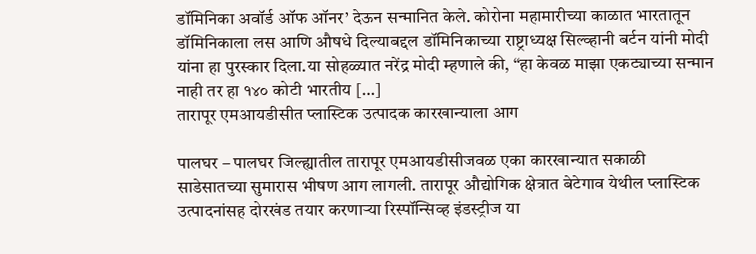डॉमिनिका अवॉर्ड ऑफ ऑनर’ देऊन सन्मानित केले. कोरोना महामारीच्या काळात भारतातून डॉमिनिकाला लस आणि औषधे दिल्याबद्दल डॉमिनिकाच्या राष्ट्राध्यक्ष सिल्व्हानी बर्टन यांनी मोदी यांना हा पुरस्कार दिला.या सोहळ्यात नरेंद्र मोदी म्हणाले की, “हा केवळ माझा एकट्याच्या सन्मान नाही तर हा १४० कोटी भारतीय […]
तारापूर एमआयडीसीत प्लास्टिक उत्पादक कारखान्याला आग

पालघर – पालघर जिल्ह्यातील तारापूर एमआयडीसीजवळ एका कारखान्यात सकाळी साडेसातच्या सुमारास भीषण आग लागली. तारापूर औद्योगिक क्षेत्रात बेटेगाव येथील प्लास्टिक उत्पादनांसह दोरखंड तयार करणाऱ्या रिस्पॉन्सिव्ह इंडस्ट्रीज या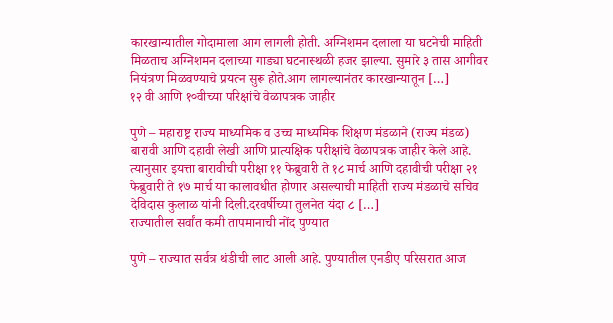कारखान्यातील गोदामाला आग लागली होती. अग्निशमन दलाला या घटनेची माहिती मिळताच अग्निशमन दलाच्या गाड्या घटनास्थळी हजर झाल्या. सुमारे ३ तास आगीवर नियंत्रण मिळवण्याचे प्रयत्न सुरू होते.आग लागल्यानंतर कारखान्यातून […]
१२ वी आणि १०वीच्या परिक्षांचे वेळापत्रक जाहीर

पुणे – महाराष्ट्र राज्य माध्यमिक व उच्च माध्यमिक शिक्षण मंडळाने (राज्य मंडळ) बारावी आणि दहावी लेखी आणि प्रात्यक्षिक परीक्षांचे वेळापत्रक जाहीर केले आहे. त्यानुसार इयत्ता बारावीची परीक्षा ११ फेब्रुवारी ते १८ मार्च आणि दहावीची परीक्षा २१ फेब्रुवारी ते १७ मार्च या कालावधीत होणार असल्याची माहिती राज्य मंडळाचे सचिव देविदास कुलाळ यांनी दिली.दरवर्षीच्या तुलनेत यंदा ८ […]
राज्यातील सर्वांत कमी तापमानाची नोंद पुण्यात

पुणे – राज्यात सर्वत्र थंडीची लाट आली आहे. पुण्यातील एनडीए परिसरात आज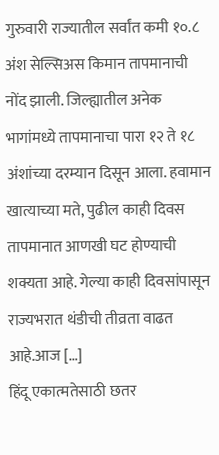गुरुवारी राज्यातील सर्वांत कमी १०.८ अंश सेल्सिअस किमान तापमानाची नोंद झाली. जिल्ह्यातील अनेक भागांमध्ये तापमानाचा पारा १२ ते १८ अंशांच्या दरम्यान दिसून आला. हवामान खात्याच्या मते, पुढील काही दिवस तापमानात आणखी घट होण्याची शक्यता आहे. गेल्या काही दिवसांपासून राज्यभरात थंडीची तीव्रता वाढत आहे.आज […]
हिंदू एकात्मतेसाठी छतर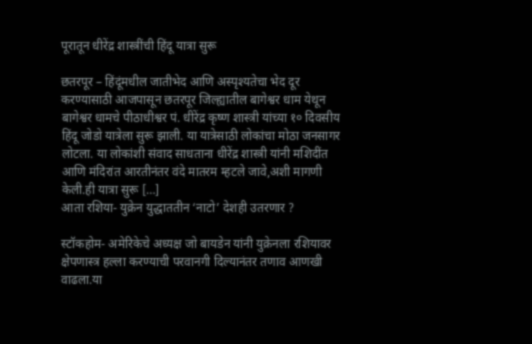पूरातून धीरेंद्र शास्त्रींची हिंदू यात्रा सुरू

छतरपूर – हिंदूंमधील जातीभेद आणि अस्पृश्यतेचा भेद दूर करण्यासाठी आजपासून छतरपूर जिल्ह्यातील बागेश्वर धाम येथून बागेश्वर धामचे पीठाधीश्वर पं. धीरेंद्र कृष्ण शास्त्री यांच्या १० दिवसीय हिंदू जोडो यात्रेला सुरू झाली. या यात्रेसाठी लोकांचा मोठा जनसागर लोटला. या लोकांशी संवाद साधताना धीरेंद्र शास्त्री यांनी मशिदींत आणि मंदिरांत आरतीनंतर वंदे मातरम म्हटले जावे,अशी मागणी केली.ही यात्रा सुरू […]
आता रशिया- युक्रेन युद्धाततीन ‘नाटो’ देशही उतरणार ?

स्टॉकहोम- अमेरिकेचे अध्यक्ष जो बायडेन यांनी युक्रेनला रशियावर क्षेपणास्त्र हल्ला करण्याची परवानगी दिल्यानंतर तणाव आणखी वाढला.या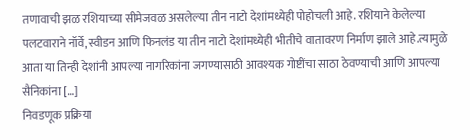तणावाची झळ रशियाच्या सीमेजवळ असलेल्या तीन नाटो देशांमध्येही पोहोचली आहे. रशियाने केलेल्या पलटवाराने नॉर्वे,स्वीडन आणि फिनलंड या तीन नाटो देशांमध्येही भीतीचे वातावरण निर्माण झाले आहे.त्यामुळे आता या तिन्ही देशांनी आपल्या नागरिकांना जगण्यासाठी आवश्यक गोष्टींचा साठा ठेवण्याची आणि आपल्या सैनिकांना […]
निवडणूक प्रक्रिया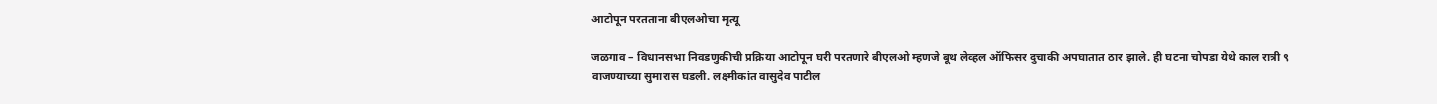आटोपून परतताना बीएलओचा मृत्यू

जळगाव – विधानसभा निवडणुकीची प्रक्रिया आटोपून घरी परतणारे बीएलओ म्हणजे बूथ लेव्हल ऑफिसर दुचाकी अपघातात ठार झाले. ही घटना चोपडा येथे काल रात्री ९ वाजण्याच्या सुमारास घडली. लक्ष्मीकांत वासुदेव पाटील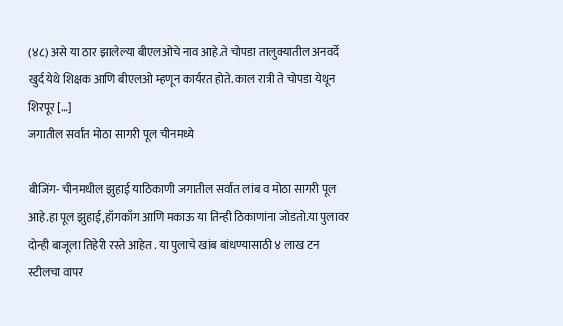(४८) असे या ठार झालेल्या बीएलओचे नाव आहे.ते चोपडा तालुक्यातील अनवर्दे खुर्द येथे शिक्षक आणि बीएलओ म्हणून कार्यरत होते. काल रात्री ते चोपडा येथून शिरपूर […]
जगातील सर्वांत मोठा सागरी पूल चीनमध्ये

बीजिंग- चीनमधील झुहाई याठिकाणी जगातील सर्वात लांब व मोठा सागरी पूल आहे.हा पूल झुहाई,हाँगकाँग आणि मकाऊ या तिन्ही ठिकाणांना जोडतो.या पुलावर दोन्ही बाजूला तिहेरी रस्ते आहेत . या पुलाचे खांब बांधण्यासाठी ४ लाख टन स्टीलचा वापर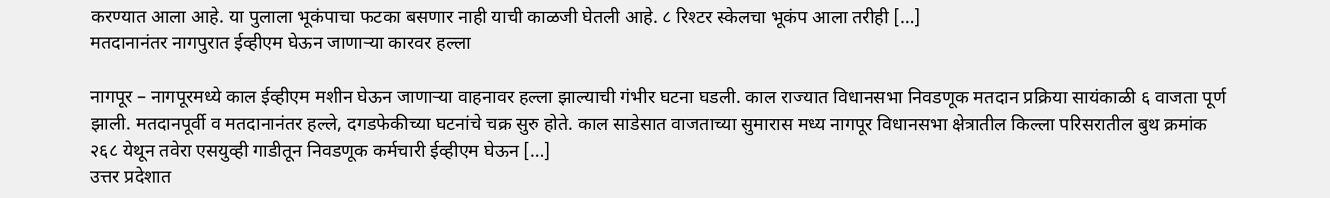करण्यात आला आहे. या पुलाला भूकंपाचा फटका बसणार नाही याची काळजी घेतली आहे. ८ रिश्टर स्केलचा भूकंप आला तरीही […]
मतदानानंतर नागपुरात ईव्हीएम घेऊन जाणाऱ्या कारवर हल्ला

नागपूर – नागपूरमध्ये काल ईव्हीएम मशीन घेऊन जाणाऱ्या वाहनावर हल्ला झाल्याची गंभीर घटना घडली. काल राज्यात विधानसभा निवडणूक मतदान प्रक्रिया सायंकाळी ६ वाजता पूर्ण झाली. मतदानपूर्वी व मतदानानंतर हल्ले, दगडफेकीच्या घटनांचे चक्र सुरु होते. काल साडेसात वाजताच्या सुमारास मध्य नागपूर विधानसभा क्षेत्रातील किल्ला परिसरातील बुथ क्रमांक २६८ येथून तवेरा एसयुव्ही गाडीतून निवडणूक कर्मचारी ईव्हीएम घेऊन […]
उत्तर प्रदेशात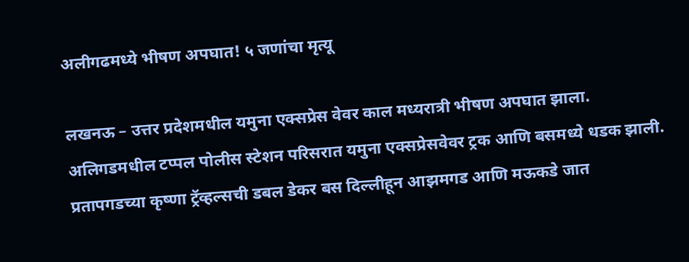अलीगढमध्ये भीषण अपघात! ५ जणांचा मृत्यू

लखनऊ – उत्तर प्रदेशमधील यमुना एक्सप्रेस वेवर काल मध्यरात्री भीषण अपघात झाला. अलिगडमधील टप्पल पोलीस स्टेशन परिसरात यमुना एक्सप्रेसवेवर ट्रक आणि बसमध्ये धडक झाली. प्रतापगडच्या कृष्णा ट्रॅव्हल्सची डबल डेकर बस दिल्लीहून आझमगड आणि मऊकडे जात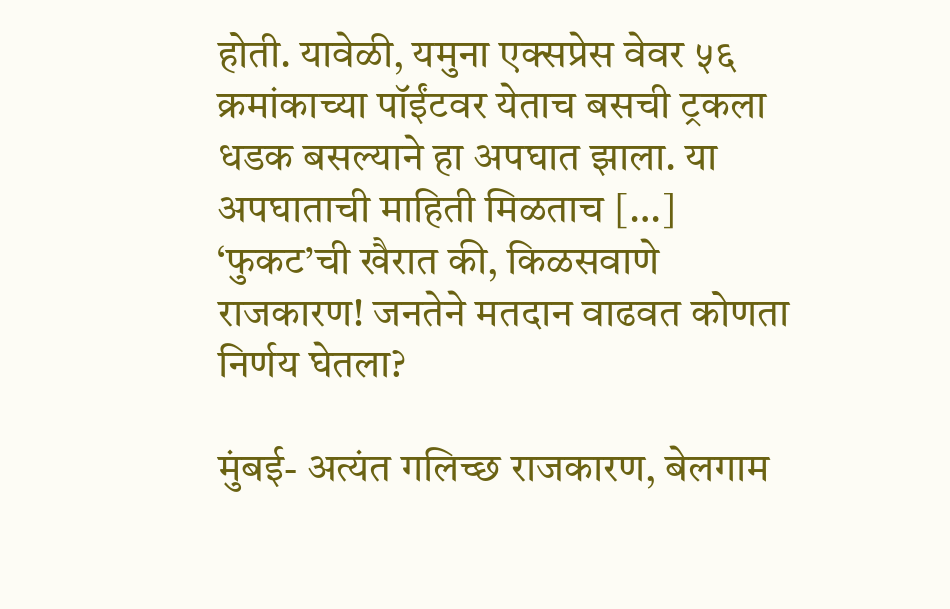होती. यावेळी, यमुना एक्सप्रेस वेवर ५६ क्रमांकाच्या पॉईंटवर येताच बसची ट्रकला धडक बसल्याने हा अपघात झाला. या अपघाताची माहिती मिळताच […]
‘फुकट’ची खैरात की, किळसवाणे राजकारण! जनतेने मतदान वाढवत कोणता निर्णय घेतला?

मुंबई- अत्यंत गलिच्छ राजकारण, बेलगाम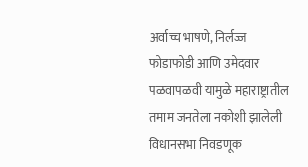अर्वाच्च भाषणे, निर्लज्ज फोडाफोडी आणि उमेदवार पळवापळवी यामुळे महाराष्ट्रातील तमाम जनतेला नकोशी झालेली विधानसभा निवडणूक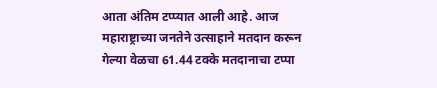आता अंतिम टप्प्यात आली आहे. आज महाराष्ट्राच्या जनतेने उत्साहाने मतदान करून गेल्या वेळचा 61.44 टक्के मतदानाचा टप्पा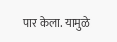पार केला. यामुळे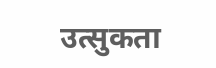उत्सुकता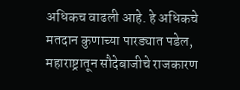अधिकच वाढली आहे. हे अधिकचे मतदान कुणाच्या पारड्यात पडेल, महाराष्ट्रातून सौदेबाजीचे राजकारण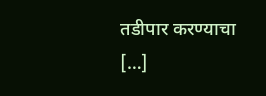तडीपार करण्याचा […]